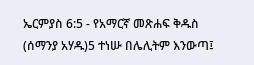ኤርምያስ 6:5 - የአማርኛ መጽሐፍ ቅዱስ (ሰማንያ አሃዱ)5 ተነሡ በሌሊትም እንውጣ፤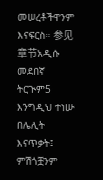መሠረቶችዋንም እናፍርስ። 参见章节አዲሱ መደበኛ ትርጒም5 እንግዲህ ተነሡ በሌሊት እናጥቃት፤ ምሽጎቿንም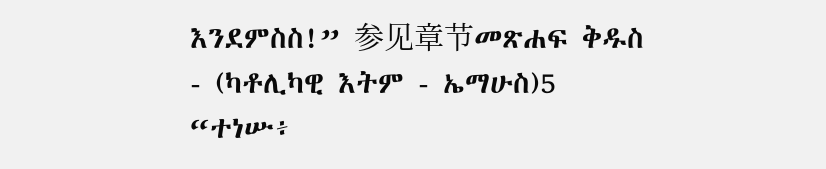እንደምስስ!” 参见章节መጽሐፍ ቅዱስ - (ካቶሊካዊ እትም - ኤማሁስ)5 “ተነሡ፥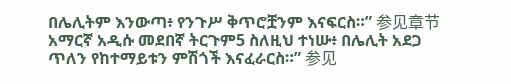በሌሊትም እንውጣ፥ የንጉሥ ቅጥሮቿንም እናፍርስ።” 参见章节አማርኛ አዲሱ መደበኛ ትርጉም5 ስለዚህ ተነሡ፥ በሌሊት አደጋ ጥለን የከተማይቱን ምሽጎች እናፈራርስ።” 参见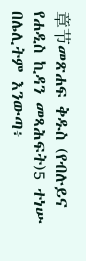章节መጽሐፍ ቅዱስ (የብሉይና የሐዲስ ኪዳን መጻሕፍት)5 ተነሡ በሌሊትም እንውጣ፥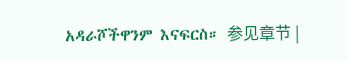አዳራሾችዋንም እናፍርስ። 参见章节 |